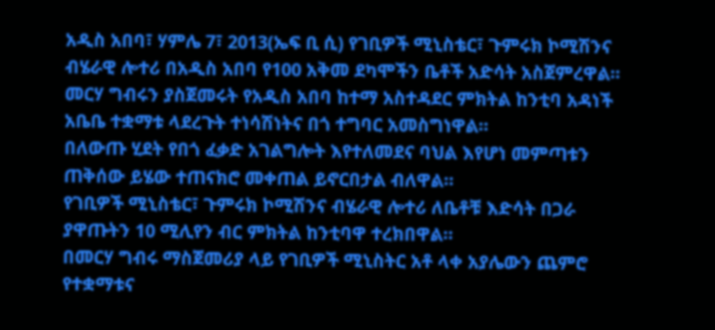አዲስ አበባ፣ ሃምሌ 7፣ 2013(ኤፍ ቢ ሲ) የገቢዎች ሚኒስቴር፣ ጉምሩክ ኮሚሽንና ብሄራዊ ሎተሪ በአዲስ አበባ የ100 አቅመ ደካሞችን ቤቶች አድሳት አስጀምረዋል።
መርሃ ግብሩን ያስጀመሩት የአዲስ አበባ ከተማ አስተዳደር ምክትል ከንቲባ አዳነች አቤቤ ተቋማቱ ላደረጉት ተነሳሽነትና በጎ ተግባር አመስግነዋል።
በለውጡ ሂደት የበጎ ፈቃድ አገልግሎት እየተለመደና ባህል እየሆነ መምጣቱን ጠቅሰው ይሄው ተጠናክሮ መቀጠል ይኖርበታል ብለዋል።
የገቢዎች ሚኒስቴር፣ ጉምሩክ ኮሚሽንና ብሄራዊ ሎተሪ ለቤቶቹ እድሳት በጋራ ያዋጡትን 10 ሚሊየን ብር ምክትል ከንቲባዋ ተረክበዋል።
በመርሃ ግብሩ ማስጀመሪያ ላይ የገቢዎች ሚኒስትር አቶ ላቀ አያሌውን ጨምሮ የተቋማቱና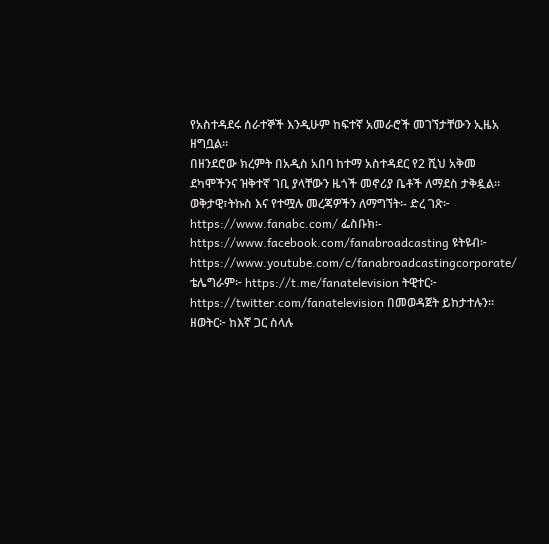የአስተዳደሩ ሰራተኞች እንዲሁም ከፍተኛ አመራሮች መገኘታቸውን ኢዜአ ዘግቧል።
በዘንደሮው ክረምት በአዲስ አበባ ከተማ አስተዳደር የ2 ሺህ አቅመ ደካሞችንና ዝቅተኛ ገቢ ያላቸውን ዜጎች መኖሪያ ቤቶች ለማደስ ታቅዷል።
ወቅታዊ፣ትኩስ እና የተሟሉ መረጃዎችን ለማግኘት፡- ድረ ገጽ፦ https://www.fanabc.com/ ፌስቡክ፡- https://www.facebook.com/fanabroadcasting ዩትዩብ፦ https://www.youtube.com/c/fanabroadcastingcorporate/ ቴሌግራም፦ https://t.me/fanatelevision ትዊተር፦ https://twitter.com/fanatelevision በመወዳጀት ይከታተሉን፡፡ ዘወትር፦ ከእኛ ጋር ስላሉ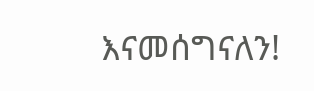እናመሰግናለን!